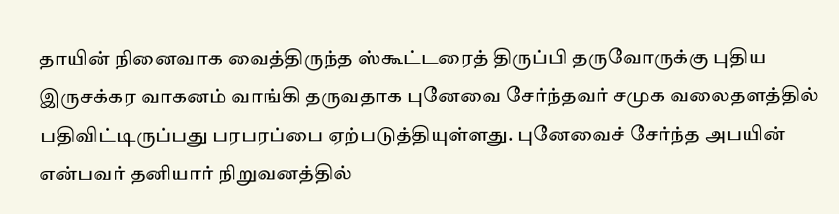தாயின் நினைவாக வைத்திருந்த ஸ்கூட்டரைத் திருப்பி தருவோருக்கு புதிய இருசக்கர வாகனம் வாங்கி தருவதாக புனேவை சேர்ந்தவர் சமுக வலைதளத்தில் பதிவிட்டிருப்பது பரபரப்பை ஏற்படுத்தியுள்ளது. புனேவைச் சேர்ந்த அபயின் என்பவர் தனியார் நிறுவனத்தில்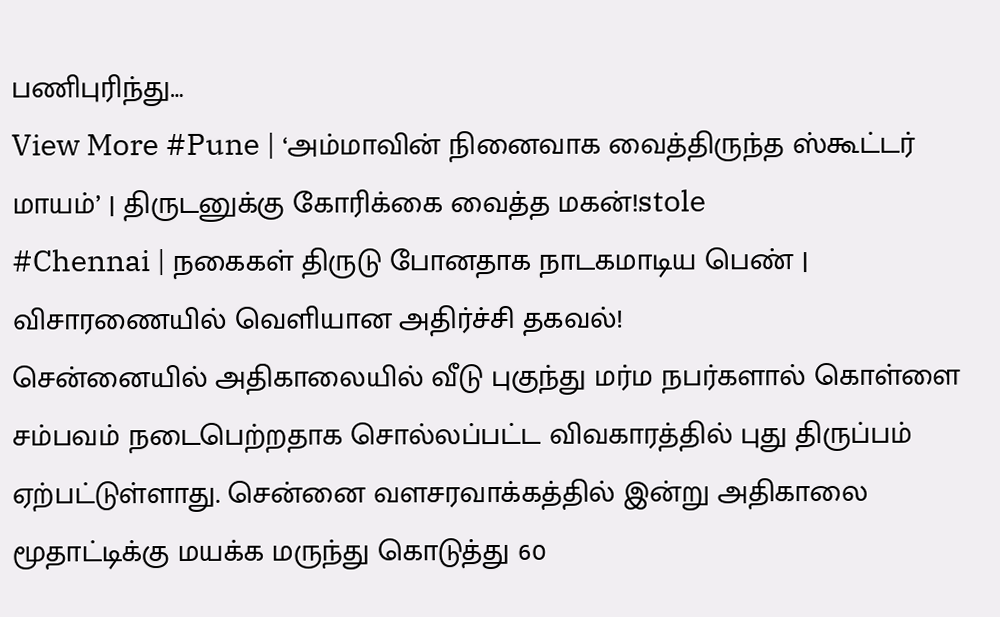பணிபுரிந்து…
View More #Pune | ‘அம்மாவின் நினைவாக வைத்திருந்த ஸ்கூட்டர் மாயம்’ | திருடனுக்கு கோரிக்கை வைத்த மகன்!stole
#Chennai | நகைகள் திருடு போனதாக நாடகமாடிய பெண் | விசாரணையில் வெளியான அதிர்ச்சி தகவல்!
சென்னையில் அதிகாலையில் வீடு புகுந்து மர்ம நபர்களால் கொள்ளை சம்பவம் நடைபெற்றதாக சொல்லப்பட்ட விவகாரத்தில் புது திருப்பம் ஏற்பட்டுள்ளாது. சென்னை வளசரவாக்கத்தில் இன்று அதிகாலை மூதாட்டிக்கு மயக்க மருந்து கொடுத்து 60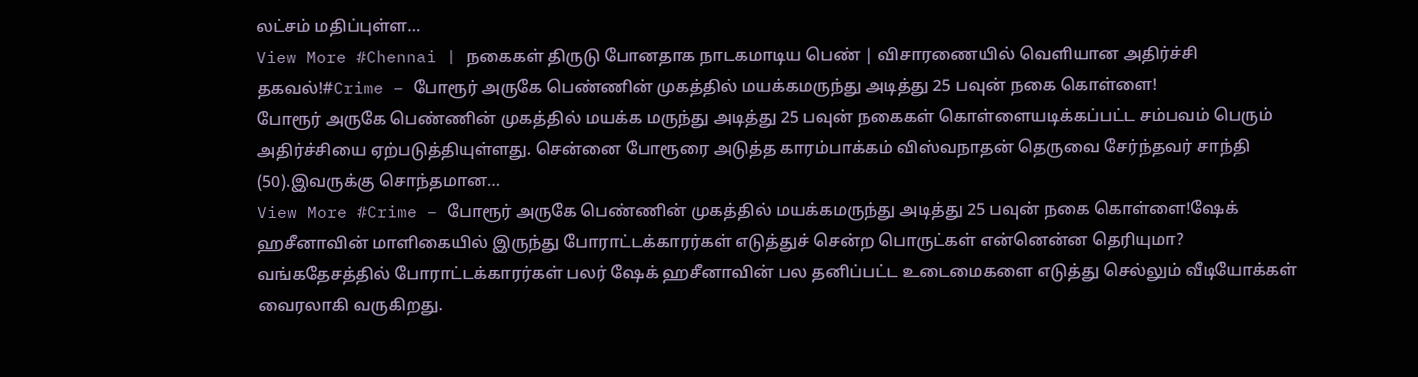லட்சம் மதிப்புள்ள…
View More #Chennai | நகைகள் திருடு போனதாக நாடகமாடிய பெண் | விசாரணையில் வெளியான அதிர்ச்சி தகவல்!#Crime – போரூர் அருகே பெண்ணின் முகத்தில் மயக்கமருந்து அடித்து 25 பவுன் நகை கொள்ளை!
போரூர் அருகே பெண்ணின் முகத்தில் மயக்க மருந்து அடித்து 25 பவுன் நகைகள் கொள்ளையடிக்கப்பட்ட சம்பவம் பெரும் அதிர்ச்சியை ஏற்படுத்தியுள்ளது. சென்னை போரூரை அடுத்த காரம்பாக்கம் விஸ்வநாதன் தெருவை சேர்ந்தவர் சாந்தி (50).இவருக்கு சொந்தமான…
View More #Crime – போரூர் அருகே பெண்ணின் முகத்தில் மயக்கமருந்து அடித்து 25 பவுன் நகை கொள்ளை!ஷேக் ஹசீனாவின் மாளிகையில் இருந்து போராட்டக்காரர்கள் எடுத்துச் சென்ற பொருட்கள் என்னென்ன தெரியுமா?
வங்கதேசத்தில் போராட்டக்காரர்கள் பலர் ஷேக் ஹசீனாவின் பல தனிப்பட்ட உடைமைகளை எடுத்து செல்லும் வீடியோக்கள் வைரலாகி வருகிறது.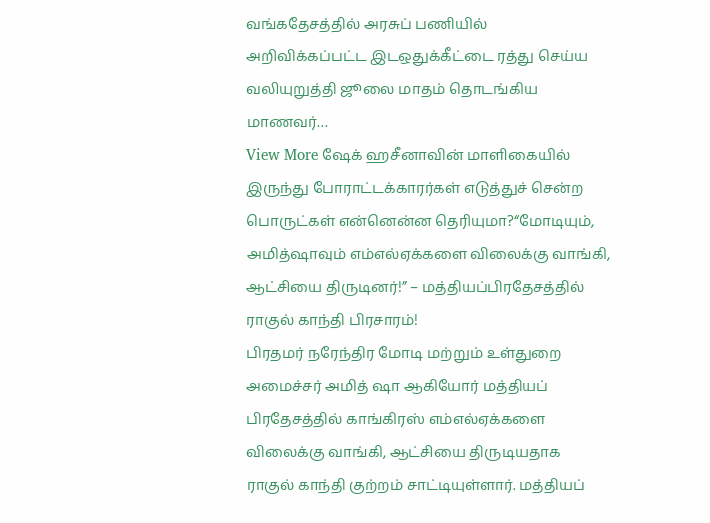வங்கதேசத்தில் அரசுப் பணியில் அறிவிக்கப்பட்ட இடஒதுக்கீட்டை ரத்து செய்ய வலியுறுத்தி ஜூலை மாதம் தொடங்கிய மாணவர்…
View More ஷேக் ஹசீனாவின் மாளிகையில் இருந்து போராட்டக்காரர்கள் எடுத்துச் சென்ற பொருட்கள் என்னென்ன தெரியுமா?“மோடியும், அமித்ஷாவும் எம்எல்ஏக்களை விலைக்கு வாங்கி, ஆட்சியை திருடினர்!” – மத்தியப்பிரதேசத்தில் ராகுல் காந்தி பிரசாரம்!
பிரதமர் நரேந்திர மோடி மற்றும் உள்துறை அமைச்சர் அமித் ஷா ஆகியோர் மத்தியப் பிரதேசத்தில் காங்கிரஸ் எம்எல்ஏக்களை விலைக்கு வாங்கி, ஆட்சியை திருடியதாக ராகுல் காந்தி குற்றம் சாட்டியுள்ளார். மத்தியப்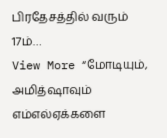பிரதேசத்தில் வரும் 17ம்…
View More “மோடியும், அமித்ஷாவும் எம்எல்ஏக்களை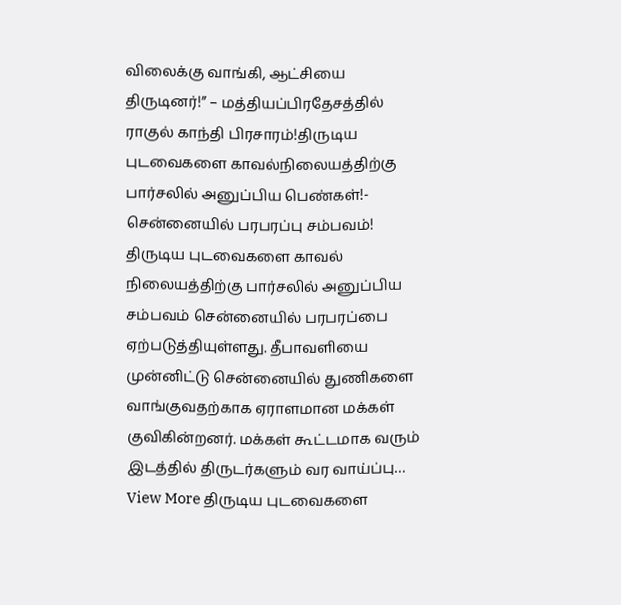விலைக்கு வாங்கி, ஆட்சியை திருடினர்!” – மத்தியப்பிரதேசத்தில் ராகுல் காந்தி பிரசாரம்!திருடிய புடவைகளை காவல்நிலையத்திற்கு பார்சலில் அனுப்பிய பெண்கள்!- சென்னையில் பரபரப்பு சம்பவம்!
திருடிய புடவைகளை காவல் நிலையத்திற்கு பார்சலில் அனுப்பிய சம்பவம் சென்னையில் பரபரப்பை ஏற்படுத்தியுள்ளது. தீபாவளியை முன்னிட்டு சென்னையில் துணிகளை வாங்குவதற்காக ஏராளமான மக்கள் குவிகின்றனர். மக்கள் கூட்டமாக வரும் இடத்தில் திருடர்களும் வர வாய்ப்பு…
View More திருடிய புடவைகளை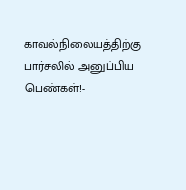காவல்நிலையத்திற்கு பார்சலில் அனுப்பிய பெண்கள்!-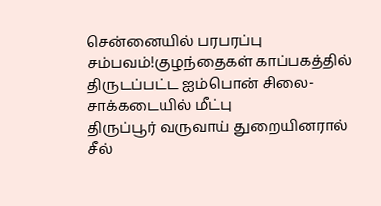சென்னையில் பரபரப்பு சம்பவம்!குழந்தைகள் காப்பகத்தில் திருடப்பட்ட ஐம்பொன் சிலை- சாக்கடையில் மீட்பு
திருப்பூர் வருவாய் துறையினரால் சீல்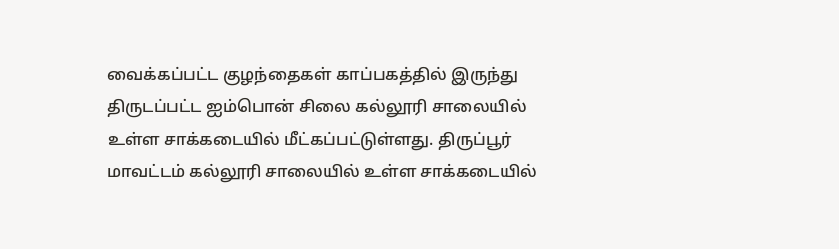வைக்கப்பட்ட குழந்தைகள் காப்பகத்தில் இருந்து திருடப்பட்ட ஐம்பொன் சிலை கல்லூரி சாலையில் உள்ள சாக்கடையில் மீட்கப்பட்டுள்ளது. திருப்பூர் மாவட்டம் கல்லூரி சாலையில் உள்ள சாக்கடையில்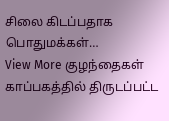சிலை கிடப்பதாக பொதுமக்கள்…
View More குழந்தைகள் காப்பகத்தில் திருடப்பட்ட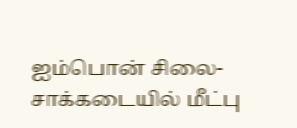ஐம்பொன் சிலை- சாக்கடையில் மீட்பு